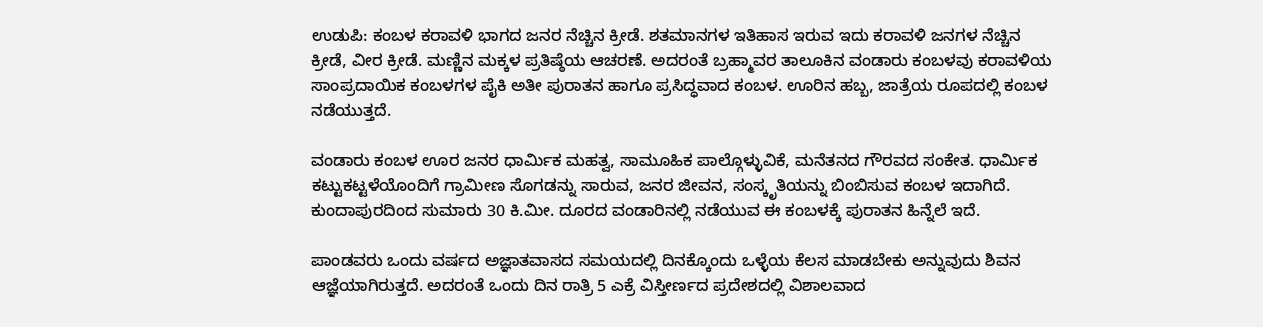ಉಡುಪಿ: ಕಂಬಳ ಕರಾವಳಿ ಭಾಗದ ಜನರ ನೆಚ್ಚಿನ ಕ್ರೀಡೆ. ಶತಮಾನಗಳ ಇತಿಹಾಸ ಇರುವ ಇದು ಕರಾವಳಿ ಜನಗಳ ನೆಚ್ಚಿನ ಕ್ರೀಡೆ, ವೀರ ಕ್ರೀಡೆ. ಮಣ್ಣಿನ ಮಕ್ಕಳ ಪ್ರತಿಷ್ಠೆಯ ಆಚರಣೆ. ಅದರಂತೆ ಬ್ರಹ್ಮಾವರ ತಾಲೂಕಿನ ವಂಡಾರು ಕಂಬಳವು ಕರಾವಳಿಯ ಸಾಂಪ್ರದಾಯಿಕ ಕಂಬಳಗಳ ಪೈಕಿ ಅತೀ ಪುರಾತನ ಹಾಗೂ ಪ್ರಸಿದ್ಧವಾದ ಕಂಬಳ. ಊರಿನ ಹಬ್ಬ, ಜಾತ್ರೆಯ ರೂಪದಲ್ಲಿ ಕಂಬಳ ನಡೆಯುತ್ತದೆ.

ವಂಡಾರು ಕಂಬಳ ಊರ ಜನರ ಧಾರ್ಮಿಕ ಮಹತ್ವ, ಸಾಮೂಹಿಕ ಪಾಲ್ಗೊಳ್ಳುವಿಕೆ, ಮನೆತನದ ಗೌರವದ ಸಂಕೇತ. ಧಾರ್ಮಿಕ ಕಟ್ಟುಕಟ್ಟಳೆಯೊಂದಿಗೆ ಗ್ರಾಮೀಣ ಸೊಗಡನ್ನು ಸಾರುವ, ಜನರ ಜೀವನ, ಸಂಸ್ಕೃತಿಯನ್ನು ಬಿಂಬಿಸುವ ಕಂಬಳ ಇದಾಗಿದೆ. ಕುಂದಾಪುರದಿಂದ ಸುಮಾರು 30 ಕಿ.ಮೀ. ದೂರದ ವಂಡಾರಿನಲ್ಲಿ ನಡೆಯುವ ಈ ಕಂಬಳಕ್ಕೆ ಪುರಾತನ ಹಿನ್ನೆಲೆ ಇದೆ.

ಪಾಂಡವರು ಒಂದು ವರ್ಷದ ಅಜ್ಞಾತವಾಸದ ಸಮಯದಲ್ಲಿ ದಿನಕ್ಕೊಂದು ಒಳ್ಳೆಯ ಕೆಲಸ ಮಾಡಬೇಕು ಅನ್ನುವುದು ಶಿವನ ಆಜ್ಞೆಯಾಗಿರುತ್ತದೆ. ಅದರಂತೆ ಒಂದು ದಿನ ರಾತ್ರಿ 5 ಎಕ್ರೆ ವಿಸ್ತೀರ್ಣದ ಪ್ರದೇಶದಲ್ಲಿ ವಿಶಾಲವಾದ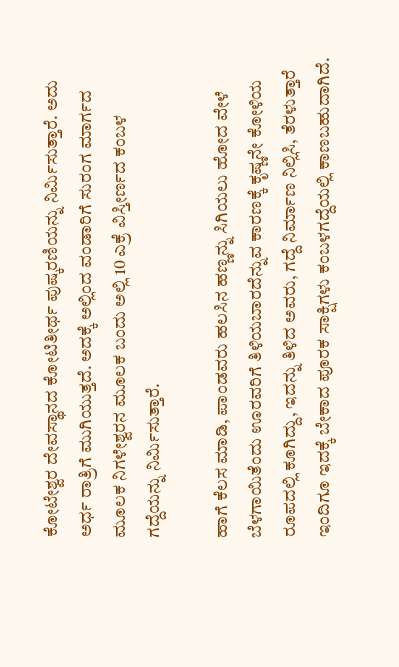ಕೋಟೇಶ್ವರ ದೇವಸ್ಥಾನದ ಕೋಟಿತೀರ್ಥ ಪುಷ್ಕರಣಿಯನ್ನು ನಿರ್ಮಿಸುತ್ತಾರೆ. ಅದು ಅರ್ಧ ರಾತ್ರಿಗೆ ಮುಗಿಯುತ್ತದೆ. ಅದಕ್ಕೆ ಅಲ್ಲಿಂದ ವಂಡಾರಿಗೆ ಸುರಂಗ ಮಾರ್ಗದ ಮೂಲಕ ನಿಗಳೇಶ್ವರನ ಮೂಲಕ ಬಂದು ಅಲ್ಲಿ 10 ಎಕ್ರೆ ವಿಸ್ತೀರ್ಣದ ಕಂಬಳ ಗದ್ದೆಯನ್ನು ನಿರ್ಮಿಸುತ್ತಾರೆ.

ಹಾಗೆ ಕೆಲಸ ಮಾಡಿ, ಪಾಂಡವರು ಹಲಸಿನ ಹಣ್ಣನ್ನು ಸಿಗಿಯಲು ಹೋದ ವೇಳೆ ಬೆಳಗಾಯಿತೆಂದು ಊರವರಿಗೆ ತಿಳಿಯಬಾರದೆನ್ನುವ ಕಾರಣಕ್ಕೆ ಕೃಷ್ಣನೇ ಕೋಳಿಯ ರೂಪದಲ್ಲಿ ಕೂಗಿದ್ದು, ಇದನ್ನು ತಿಳಿದ ಅವರು, ಗದ್ದೆ ನಿರ್ಮಾಣ ನಿಲ್ಲಿಸಿ, ತೆರಳುತ್ತಾರೆ ಇಂದಿಗೂ ಇದಕ್ಕೆ ಬೇಕಾದ ಪೂರಕ ಸಾಕ್ಷಿಗಳು ಕಂಬಳಗದ್ದೆಯಲ್ಲಿ ಕಾಣಬಹುದಾಗಿದೆ.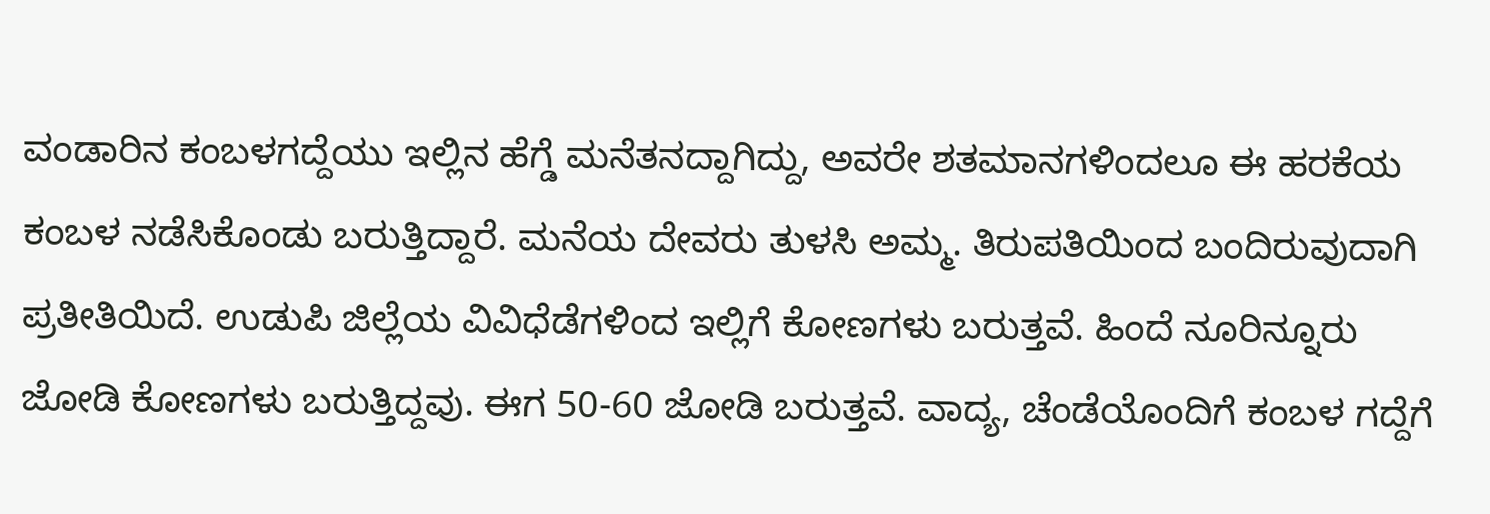ವಂಡಾರಿನ ಕಂಬಳಗದ್ದೆಯು ಇಲ್ಲಿನ ಹೆಗ್ಡೆ ಮನೆತನದ್ದಾಗಿದ್ದು, ಅವರೇ ಶತಮಾನಗಳಿಂದಲೂ ಈ ಹರಕೆಯ ಕಂಬಳ ನಡೆಸಿಕೊಂಡು ಬರುತ್ತಿದ್ದಾರೆ. ಮನೆಯ ದೇವರು ತುಳಸಿ ಅಮ್ಮ. ತಿರುಪತಿಯಿಂದ ಬಂದಿರುವುದಾಗಿ ಪ್ರತೀತಿಯಿದೆ. ಉಡುಪಿ ಜಿಲ್ಲೆಯ ವಿವಿಧೆಡೆಗಳಿಂದ ಇಲ್ಲಿಗೆ ಕೋಣಗಳು ಬರುತ್ತವೆ. ಹಿಂದೆ ನೂರಿನ್ನೂರು ಜೋಡಿ ಕೋಣಗಳು ಬರುತ್ತಿದ್ದವು. ಈಗ 50-60 ಜೋಡಿ ಬರುತ್ತವೆ. ವಾದ್ಯ, ಚೆಂಡೆಯೊಂದಿಗೆ ಕಂಬಳ ಗದ್ದೆಗೆ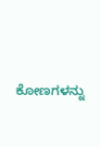ಕೋಣಗಳನ್ನು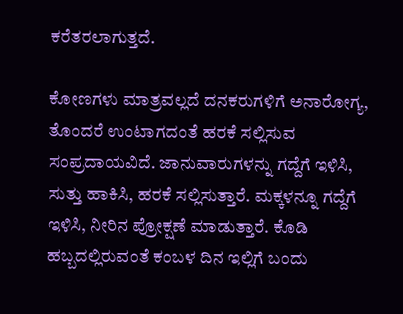ಕರೆತರಲಾಗುತ್ತದೆ.

ಕೋಣಗಳು ಮಾತ್ರವಲ್ಲದೆ ದನಕರುಗಳಿಗೆ ಅನಾರೋಗ್ಯ, ತೊಂದರೆ ಉಂಟಾಗದಂತೆ ಹರಕೆ ಸಲ್ಲಿಸುವ ಸಂಪ್ರದಾಯವಿದೆ. ಜಾನುವಾರುಗಳನ್ನು ಗದ್ದೆಗೆ ಇಳಿಸಿ, ಸುತ್ತು ಹಾಕಿಸಿ, ಹರಕೆ ಸಲ್ಲಿಸುತ್ತಾರೆ. ಮಕ್ಕಳನ್ನೂ ಗದ್ದೆಗೆ ಇಳಿಸಿ, ನೀರಿನ ಪ್ರೋಕ್ಷಣೆ ಮಾಡುತ್ತಾರೆ. ಕೊಡಿ ಹಬ್ಬದಲ್ಲಿರುವಂತೆ ಕಂಬಳ ದಿನ ಇಲ್ಲಿಗೆ ಬಂದು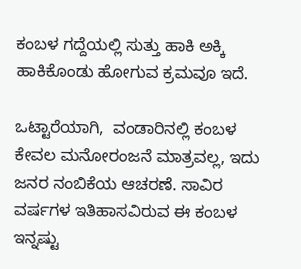ಕಂಬಳ ಗದ್ದೆಯಲ್ಲಿ ಸುತ್ತು ಹಾಕಿ ಅಕ್ಕಿ ಹಾಕಿಕೊಂಡು ಹೋಗುವ ಕ್ರಮವೂ ಇದೆ.

ಒಟ್ಟಾರೆಯಾಗಿ,  ವಂಡಾರಿನಲ್ಲಿ ಕಂಬಳ ಕೇವಲ ಮನೋರಂಜನೆ ಮಾತ್ರವಲ್ಲ, ಇದು ಜನರ ನಂಬಿಕೆಯ ಆಚರಣೆ. ಸಾವಿರ ವರ್ಷಗಳ ಇತಿಹಾಸವಿರುವ ಈ ಕಂಬಳ ಇನ್ನಷ್ಟು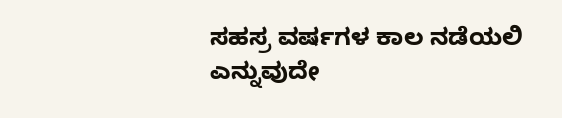ಸಹಸ್ರ ವರ್ಷಗಳ ಕಾಲ ನಡೆಯಲಿ ಎನ್ನುವುದೇ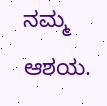ನಮ್ಮ ಆಶಯ.